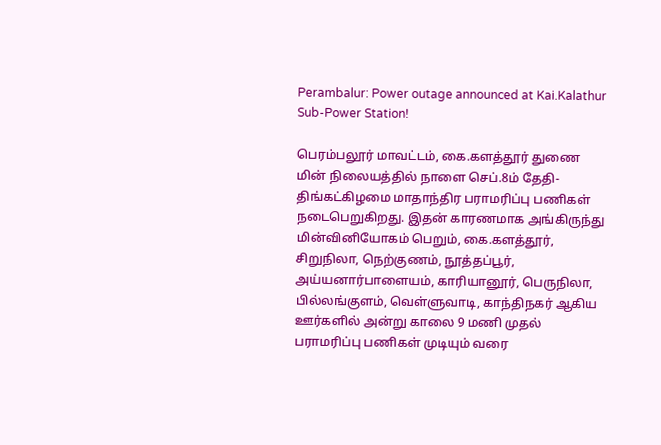Perambalur: Power outage announced at Kai.Kalathur Sub-Power Station!

பெரம்பலூர் மாவட்டம், கை.களத்தூர் துணை மின் நிலையத்தில் நாளை செப்.8ம் தேதி- திங்கட்கிழமை மாதாந்திர பராமரிப்பு பணிகள் நடைபெறுகிறது. இதன் காரணமாக அங்கிருந்து மின்வினியோகம் பெறும், கை.களத்தூர், சிறுநிலா, நெற்குணம், நூத்தப்பூர், அய்யனார்பாளையம், காரியானூர், பெருநிலா, பில்லங்குளம், வெள்ளுவாடி, காந்திநகர் ஆகிய ஊர்களில் அன்று காலை 9 மணி முதல் பராமரிப்பு பணிகள் முடியும் வரை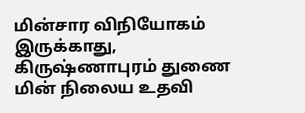மின்சார விநியோகம் இருக்காது, கிருஷ்ணாபுரம் துணை மின் நிலைய உதவி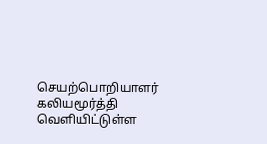செயற்பொறியாளர் கலியமூர்த்தி வெளியிட்டுள்ள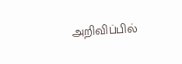அறிவிப்பில்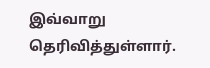இவ்வாறு தெரிவித்துள்ளார்.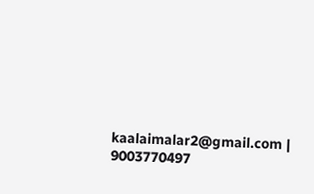kaalaimalar2@gmail.com |
9003770497